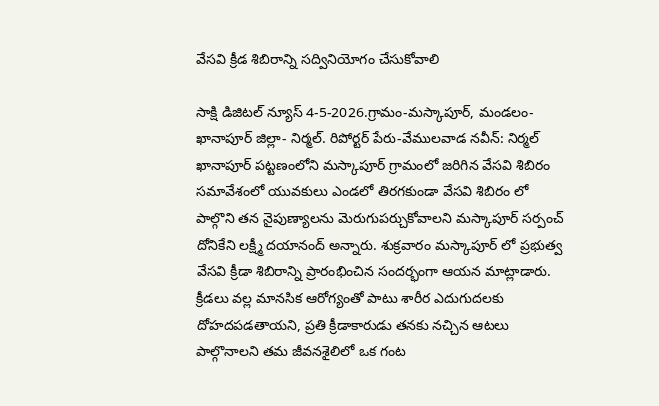వేసవి క్రీడ శిబిరాన్ని సద్వినియోగం చేసుకోవాలి

సాక్షి డిజిటల్ న్యూస్ 4-5-2026.గ్రామం-మస్కాపూర్, మండలం- ఖానాపూర్ జిల్లా- నిర్మల్. రిపోర్టర్ పేరు-వేములవాడ నవీన్: నిర్మల్ ఖానాపూర్ పట్టణంలోని మస్కాపూర్ గ్రామంలో జరిగిన వేసవి శిబిరం సమావేశంలో యువకులు ఎండలో తిరగకుండా వేసవి శిబిరం లో పాల్గొని తన నైపుణ్యాలను మెరుగుపర్చుకోవాలని మస్కాపూర్ సర్పంచ్ దోనికేని లక్ష్మీ దయానంద్ అన్నారు. శుక్రవారం మస్కాపూర్ లో ప్రభుత్వ వేసవి క్రీడా శిబిరాన్ని ప్రారంభించిన సందర్భంగా ఆయన మాట్లాడారు. క్రీడలు వల్ల మానసిక ఆరోగ్యంతో పాటు శారీర ఎదుగుదలకు దోహదపడతాయని, ప్రతి క్రీడాకారుడు తనకు నచ్చిన ఆటలు పాల్గొనాలని తమ జీవనశైలిలో ఒక గంట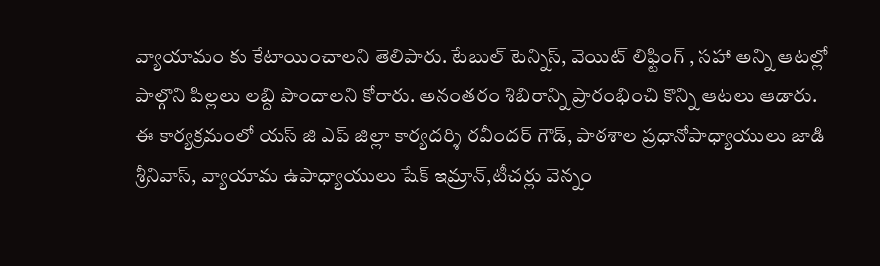వ్యాయామం కు కేటాయించాలని తెలిపారు. టేబుల్ టెన్నిస్, వెయిట్ లిఫ్టింగ్ , సహా అన్ని ఆటల్లో పాల్గొని పిల్లలు లబ్ది పొందాలని కోరారు. అనంతరం శిబిరాన్ని ప్రారంభించి కొన్ని ఆటలు ఆడారు. ఈ కార్యక్రమంలో యస్ జి ఎప్ జిల్లా కార్యదర్శి రవీందర్ గౌడ్, పాఠశాల ప్రధానోపాధ్యాయులు జాడి శ్రీనివాస్, వ్యాయామ ఉపాధ్యాయులు షేక్ ఇమ్రాన్,టీచర్లు వెన్నం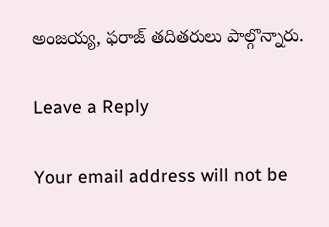అంజయ్య, ఫరాజ్ తదితరులు పాల్గొన్నారు.

Leave a Reply

Your email address will not be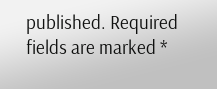published. Required fields are marked *